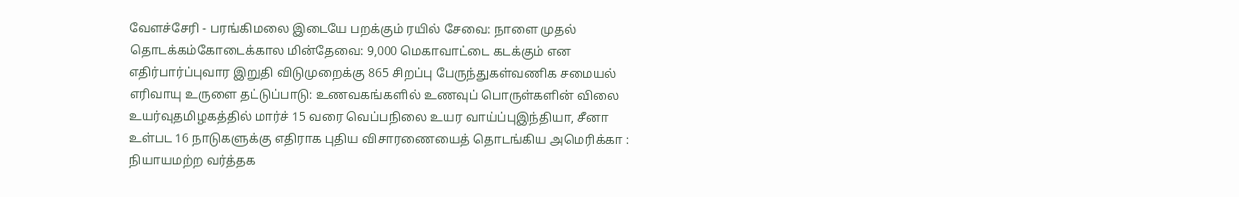வேளச்சேரி - பரங்கிமலை இடையே பறக்கும் ரயில் சேவை: நாளை முதல் தொடக்கம்கோடைக்கால மின்தேவை: 9,000 மெகாவாட்டை கடக்கும் என எதிர்பார்ப்புவார இறுதி விடுமுறைக்கு 865 சிறப்பு பேருந்துகள்வணிக சமையல் எரிவாயு உருளை தட்டுப்பாடு: உணவகங்களில் உணவுப் பொருள்களின் விலை உயர்வுதமிழகத்தில் மார்ச் 15 வரை வெப்பநிலை உயர வாய்ப்புஇந்தியா, சீனா உள்பட 16 நாடுகளுக்கு எதிராக புதிய விசாரணையைத் தொடங்கிய அமெரிக்கா : நியாயமற்ற வர்த்தக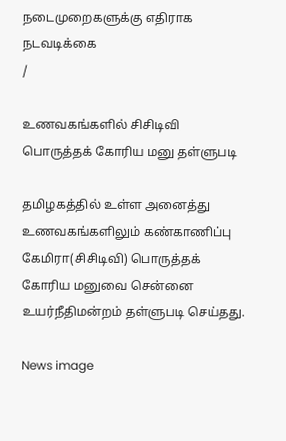நடைமுறைகளுக்கு எதிராக நடவடிக்கை
/

உணவகங்களில் சிசிடிவி பொருத்தக் கோரிய மனு தள்ளுபடி

தமிழகத்தில் உள்ள அனைத்து உணவகங்களிலும் கண்காணிப்பு கேமிரா(சிசிடிவி) பொருத்தக் கோரிய மனுவை சென்னை உயர்நீதிமன்றம் தள்ளுபடி செய்தது.

News image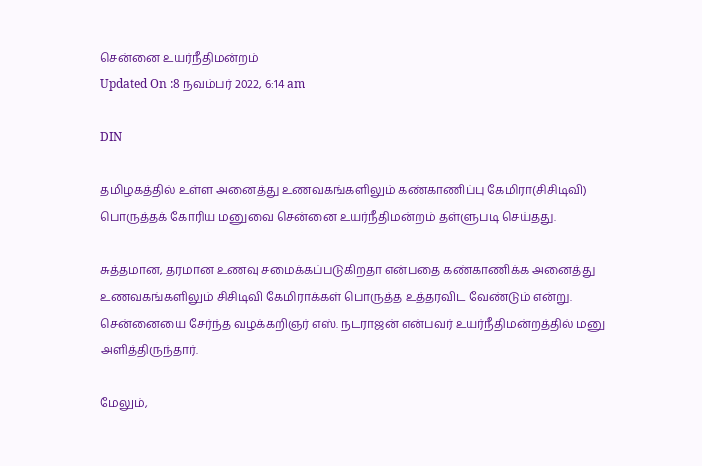சென்னை உயர்நீதிமன்றம்
Updated On :8 நவம்பர் 2022, 6:14 am

DIN

தமிழகத்தில் உள்ள அனைத்து உணவகங்களிலும் கண்காணிப்பு கேமிரா(சிசிடிவி) பொருத்தக் கோரிய மனுவை சென்னை உயர்நீதிமன்றம் தள்ளுபடி செய்தது.

சுத்தமான, தரமான உணவு சமைக்கப்படுகிறதா என்பதை கண்காணிக்க அனைத்து உணவகங்களிலும் சிசிடிவி கேமிராக்கள் பொருத்த உத்தரவிட வேண்டும் என்று. சென்னையை சேர்ந்த வழக்கறிஞர் எஸ். நடராஜன் என்பவர் உயர்நீதிமன்றத்தில் மனு அளித்திருந்தார்.

மேலும்,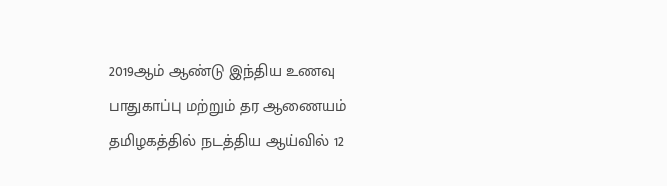2019ஆம் ஆண்டு இந்திய உணவு பாதுகாப்பு மற்றும் தர ஆணையம் தமிழகத்தில் நடத்திய ஆய்வில் 12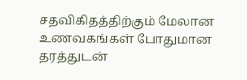சதவிகிதத்திற்கும் மேலான உணவகங்கள் போதுமான தரத்துடன்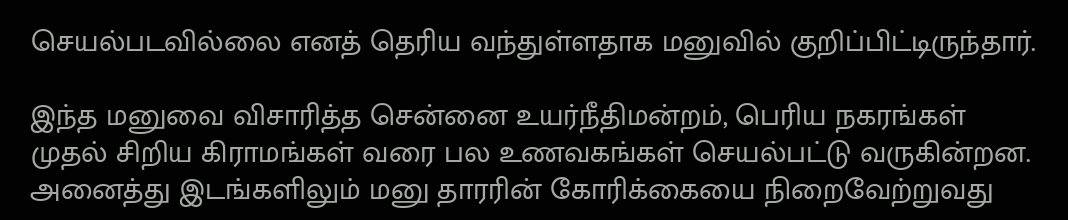செயல்படவில்லை எனத் தெரிய வந்துள்ளதாக மனுவில் குறிப்பிட்டிருந்தார்.

இந்த மனுவை விசாரித்த சென்னை உயர்நீதிமன்றம், பெரிய நகரங்கள் முதல் சிறிய கிராமங்கள் வரை பல உணவகங்கள் செயல்பட்டு வருகின்றன. அனைத்து இடங்களிலும் மனு தாரரின் கோரிக்கையை நிறைவேற்றுவது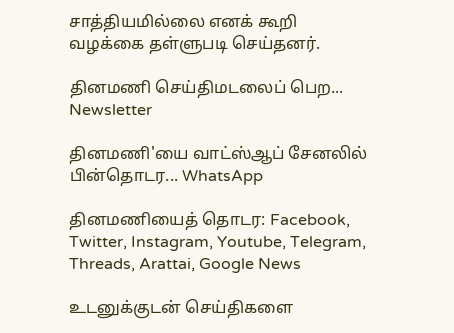சாத்தியமில்லை எனக் கூறி வழக்கை தள்ளுபடி செய்தனர்.

தினமணி செய்திமடலைப் பெற... Newsletter

தினமணி'யை வாட்ஸ்ஆப் சேனலில் பின்தொடர... WhatsApp

தினமணியைத் தொடர: Facebook, Twitter, Instagram, Youtube, Telegram, Threads, Arattai, Google News

உடனுக்குடன் செய்திகளை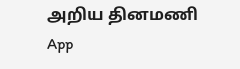அறிய தினமணி App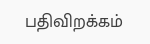பதிவிறக்கம்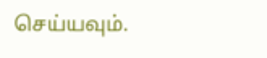செய்யவும்.